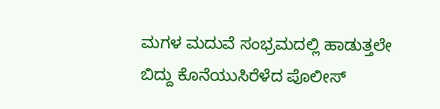ಮಗಳ ಮದುವೆ ಸಂಭ್ರಮದಲ್ಲಿ ಹಾಡುತ್ತಲೇ ಬಿದ್ದು ಕೊನೆಯುಸಿರೆಳೆದ ಪೊಲೀಸ್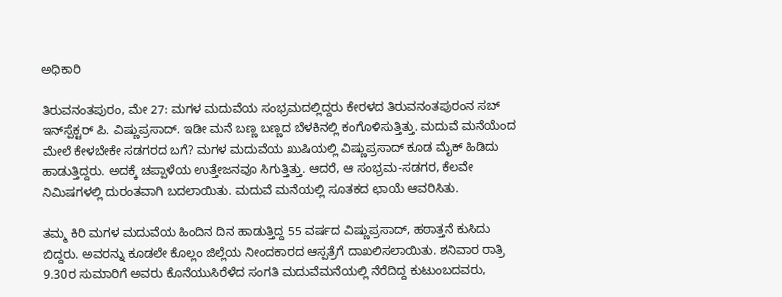ಅಧಿಕಾರಿ

ತಿರುವನಂತಪುರಂ, ಮೇ 27: ಮಗಳ ಮದುವೆಯ ಸಂಭ್ರಮದಲ್ಲಿದ್ದರು ಕೇರಳದ ತಿರುವನಂತಪುರಂನ ಸಬ್ ಇನ್‌ಸ್ಪೆಕ್ಟರ್ ಪಿ. ವಿಷ್ಣುಪ್ರಸಾದ್. ಇಡೀ ಮನೆ ಬಣ್ಣ ಬಣ್ಣದ ಬೆಳಕಿನಲ್ಲಿ ಕಂಗೊಳಿಸುತ್ತಿತ್ತು. ಮದುವೆ ಮನೆಯೆಂದ ಮೇಲೆ ಕೇಳಬೇಕೇ ಸಡಗರದ ಬಗೆ? ಮಗಳ ಮದುವೆಯ ಖುಷಿಯಲ್ಲಿ ವಿಷ್ಣುಪ್ರಸಾದ್ ಕೂಡ ಮೈಕ್ ಹಿಡಿದು ಹಾಡುತ್ತಿದ್ದರು. ಅದಕ್ಕೆ ಚಪ್ಪಾಳೆಯ ಉತ್ತೇಜನವೂ ಸಿಗುತ್ತಿತ್ತು. ಆದರೆ, ಆ ಸಂಭ್ರಮ-ಸಡಗರ, ಕೆಲವೇ ನಿಮಿಷಗಳಲ್ಲಿ ದುರಂತವಾಗಿ ಬದಲಾಯಿತು. ಮದುವೆ ಮನೆಯಲ್ಲಿ ಸೂತಕದ ಛಾಯೆ ಆವರಿಸಿತು.

ತಮ್ಮ ಕಿರಿ ಮಗಳ ಮದುವೆಯ ಹಿಂದಿನ ದಿನ ಹಾಡುತ್ತಿದ್ದ 55 ವರ್ಷದ ವಿಷ್ಣುಪ್ರಸಾದ್, ಹಠಾತ್ತನೆ ಕುಸಿದು ಬಿದ್ದರು. ಅವರನ್ನು ಕೂಡಲೇ ಕೊಲ್ಲಂ ಜಿಲ್ಲೆಯ ನೀಂದಕಾರದ ಆಸ್ಪತ್ರೆಗೆ ದಾಖಲಿಸಲಾಯಿತು. ಶನಿವಾರ ರಾತ್ರಿ 9.30ರ ಸುಮಾರಿಗೆ ಅವರು ಕೊನೆಯುಸಿರೆಳೆದ ಸಂಗತಿ ಮದುವೆಮನೆಯಲ್ಲಿ ನೆರೆದಿದ್ದ ಕುಟುಂಬದವರು,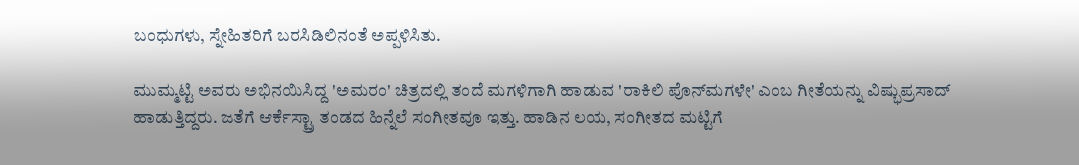ಬಂಧುಗಳು, ಸ್ನೇಹಿತರಿಗೆ ಬರಸಿಡಿಲಿನಂತೆ ಅಪ್ಪಳಿಸಿತು.

ಮುಮ್ಮಟ್ಟಿ ಅವರು ಅಭಿನಯಿಸಿದ್ದ 'ಅಮರಂ' ಚಿತ್ರದಲ್ಲಿ ತಂದೆ ಮಗಳಿಗಾಗಿ ಹಾಡುವ 'ರಾಕಿಲಿ ಪೊನ್‌ಮಗಳೇ' ಎಂಬ ಗೀತೆಯನ್ನು ವಿಷ್ಭುಪ್ರಸಾದ್ ಹಾಡುತ್ತಿದ್ದರು. ಜತೆಗೆ ಆರ್ಕೆಸ್ಟ್ರಾ ತಂಡದ ಹಿನ್ನೆಲೆ ಸಂಗೀತವೂ ಇತ್ತು. ಹಾಡಿನ ಲಯ, ಸಂಗೀತದ ಮಟ್ಟಿಗೆ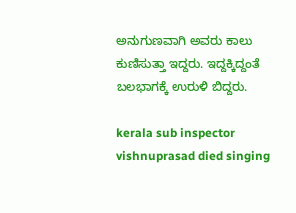ಅನುಗುಣವಾಗಿ ಅವರು ಕಾಲು ಕುಣಿಸುತ್ತಾ ಇದ್ದರು. ಇದ್ದಕ್ಕಿದ್ದಂತೆ ಬಲಭಾಗಕ್ಕೆ ಉರುಳಿ ಬಿದ್ದರು.

kerala sub inspector vishnuprasad died singing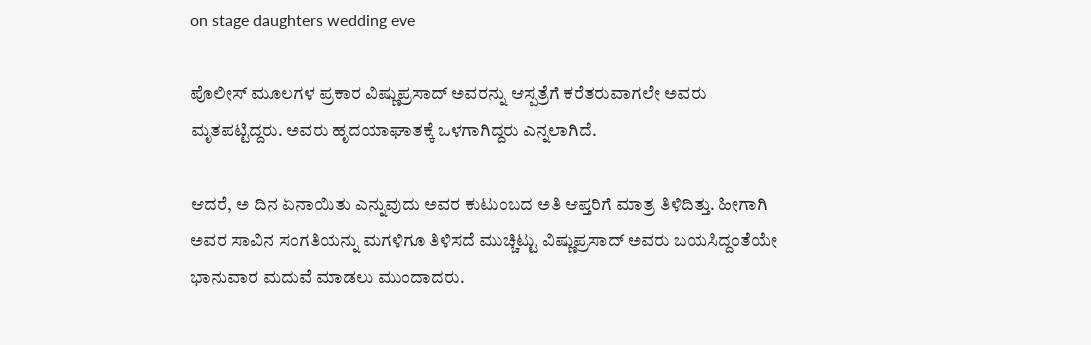on stage daughters wedding eve

ಪೊಲೀಸ್ ಮೂಲಗಳ ಪ್ರಕಾರ ವಿಷ್ಣುಪ್ರಸಾದ್ ಅವರನ್ನು ಆಸ್ಪತ್ರೆಗೆ ಕರೆತರುವಾಗಲೇ ಅವರು ಮೃತಪಟ್ಟಿದ್ದರು. ಅವರು ಹೃದಯಾಘಾತಕ್ಕೆ ಒಳಗಾಗಿದ್ದರು ಎನ್ನಲಾಗಿದೆ.

ಆದರೆ, ಅ ದಿನ ಏನಾಯಿತು ಎನ್ನುವುದು ಅವರ ಕುಟುಂಬದ ಅತಿ ಆಪ್ತರಿಗೆ ಮಾತ್ರ ತಿಳಿದಿತ್ತು. ಹೀಗಾಗಿ ಅವರ ಸಾವಿನ ಸಂಗತಿಯನ್ನು ಮಗಳಿಗೂ ತಿಳಿಸದೆ ಮುಚ್ಚಿಟ್ಟು ವಿಷ್ಣುಪ್ರಸಾದ್ ಅವರು ಬಯಸಿದ್ದಂತೆಯೇ ಭಾನುವಾರ ಮದುವೆ ಮಾಡಲು ಮುಂದಾದರು.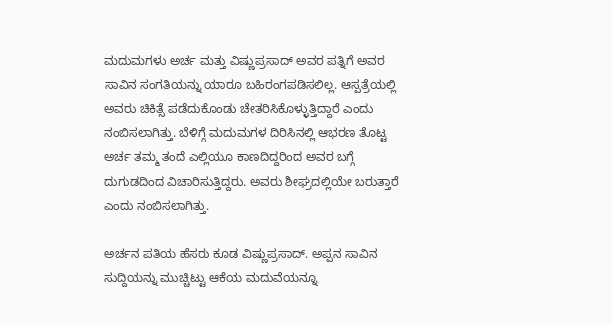ಮದುಮಗಳು ಅರ್ಚ ಮತ್ತು ವಿಷ್ಣುಪ್ರಸಾದ್ ಅವರ ಪತ್ನಿಗೆ ಅವರ ಸಾವಿನ ಸಂಗತಿಯನ್ನು ಯಾರೂ ಬಹಿರಂಗಪಡಿಸಲಿಲ್ಲ. ಆಸ್ಪತ್ರೆಯಲ್ಲಿ ಅವರು ಚಿಕಿತ್ಸೆ ಪಡೆದುಕೊಂಡು ಚೇತರಿಸಿಕೊಳ್ಳುತ್ತಿದ್ದಾರೆ ಎಂದು ನಂಬಿಸಲಾಗಿತ್ತು. ಬೆಳಿಗ್ಗೆ ಮದುಮಗಳ ದಿರಿಸಿನಲ್ಲಿ ಆಭರಣ ತೊಟ್ಟ ಅರ್ಚ ತಮ್ಮ ತಂದೆ ಎಲ್ಲಿಯೂ ಕಾಣದಿದ್ದರಿಂದ ಅವರ ಬಗ್ಗೆ ದುಗುಡದಿಂದ ವಿಚಾರಿಸುತ್ತಿದ್ದರು. ಅವರು ಶೀಘ್ರದಲ್ಲಿಯೇ ಬರುತ್ತಾರೆ ಎಂದು ನಂಬಿಸಲಾಗಿತ್ತು.

ಅರ್ಚನ ಪತಿಯ ಹೆಸರು ಕೂಡ ವಿಷ್ಣುಪ್ರಸಾದ್. ಅಪ್ಪನ ಸಾವಿನ ಸುದ್ದಿಯನ್ನು ಮುಚ್ಚಿಟ್ಟು ಆಕೆಯ ಮದುವೆಯನ್ನೂ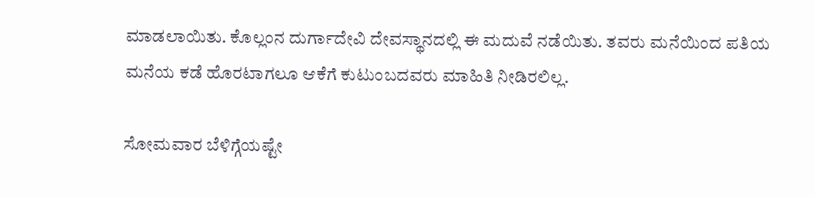ಮಾಡಲಾಯಿತು. ಕೊಲ್ಲಂನ ದುರ್ಗಾದೇವಿ ದೇವಸ್ಥಾನದಲ್ಲಿ ಈ ಮದುವೆ ನಡೆಯಿತು. ತವರು ಮನೆಯಿಂದ ಪತಿಯ ಮನೆಯ ಕಡೆ ಹೊರಟಾಗಲೂ ಆಕೆಗೆ ಕುಟುಂಬದವರು ಮಾಹಿತಿ ನೀಡಿರಲಿಲ್ಲ.

ಸೋಮವಾರ ಬೆಳಿಗ್ಗೆಯಷ್ಟೇ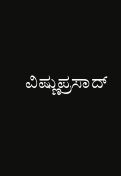ವಿಷ್ಣುಪ್ರಸಾದ್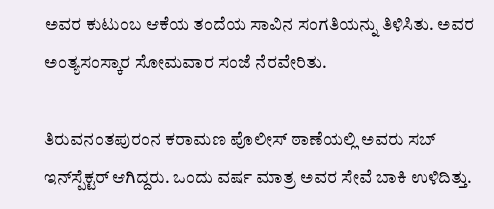ಅವರ ಕುಟುಂಬ ಆಕೆಯ ತಂದೆಯ ಸಾವಿನ ಸಂಗತಿಯನ್ನು ತಿಳಿಸಿತು. ಅವರ ಅಂತ್ಯಸಂಸ್ಕಾರ ಸೋಮವಾರ ಸಂಜೆ ನೆರವೇರಿತು.

ತಿರುವನಂತಪುರಂನ ಕರಾಮಣ ಪೊಲೀಸ್ ಠಾಣೆಯಲ್ಲಿ ಅವರು ಸಬ್ ಇನ್‌ಸ್ಪೆಕ್ಟರ್ ಆಗಿದ್ದರು. ಒಂದು ವರ್ಷ ಮಾತ್ರ ಅವರ ಸೇವೆ ಬಾಕಿ ಉಳಿದಿತ್ತು.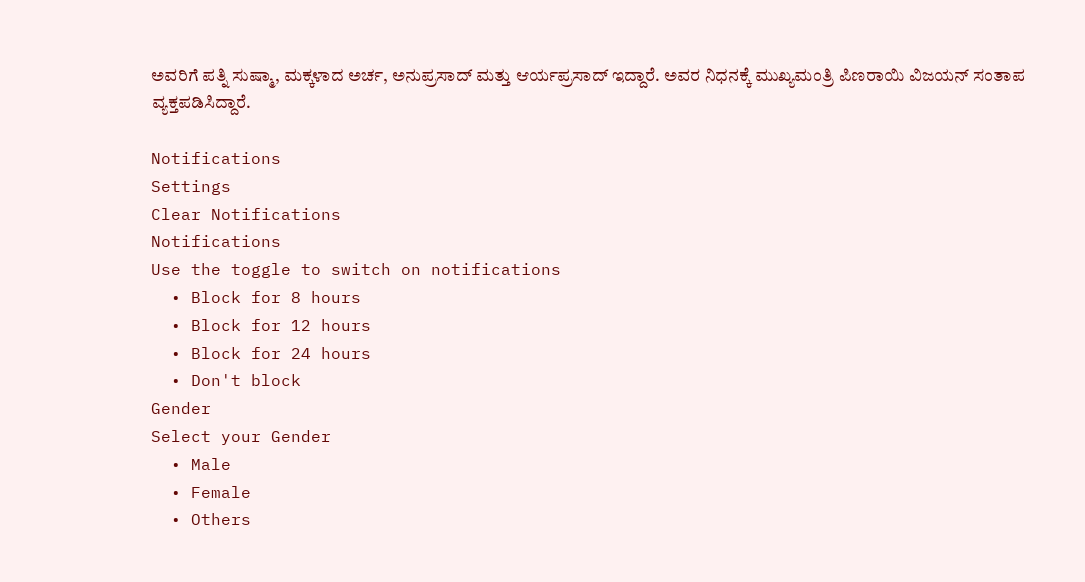ಅವರಿಗೆ ಪತ್ನಿ ಸುಷ್ಮಾ, ಮಕ್ಕಳಾದ ಅರ್ಚ, ಅನುಪ್ರಸಾದ್ ಮತ್ತು ಆರ್ಯಪ್ರಸಾದ್ ಇದ್ದಾರೆ. ಅವರ ನಿಧನಕ್ಕೆ ಮುಖ್ಯಮಂತ್ರಿ ಪಿಣರಾಯಿ ವಿಜಯನ್ ಸಂತಾಪ ವ್ಯಕ್ತಪಡಿಸಿದ್ದಾರೆ.

Notifications
Settings
Clear Notifications
Notifications
Use the toggle to switch on notifications
  • Block for 8 hours
  • Block for 12 hours
  • Block for 24 hours
  • Don't block
Gender
Select your Gender
  • Male
  • Female
  • Others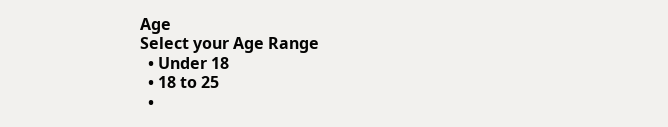Age
Select your Age Range
  • Under 18
  • 18 to 25
  •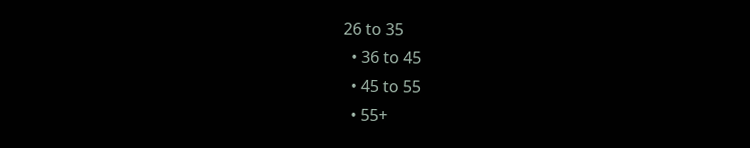26 to 35
  • 36 to 45
  • 45 to 55
  • 55+